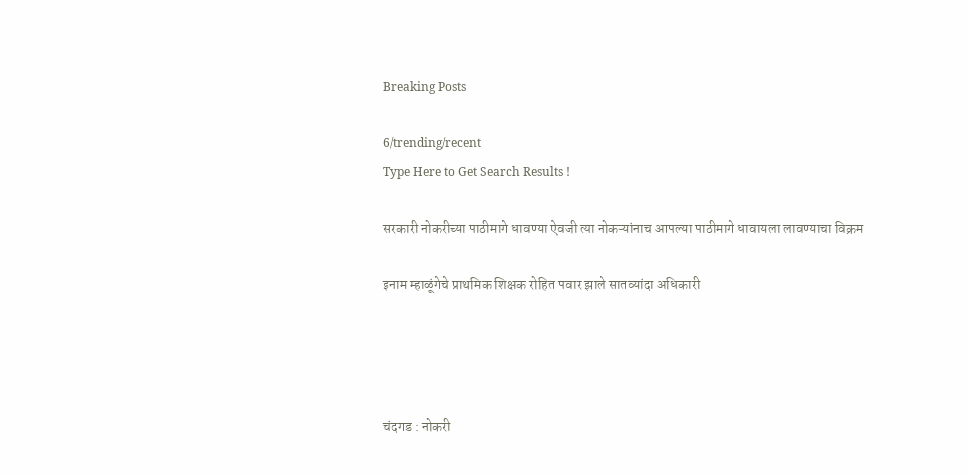Breaking Posts

6/trending/recent
Type Here to Get Search Results !

सरकारी नोकरीच्या पाठीमागे धावण्या ऐवजी त्या नोकऱ्यांनाच आपल्या पाठीमागे धावायला लावण्याचा विक्रम

इनाम म्हाळूंगेचे प्राथमिक शिक्षक रोहित पवार झाले सातव्यांदा अधिकारी




चंदगड : नोकरी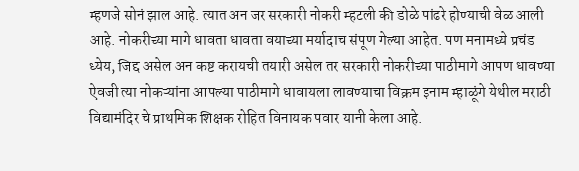म्हणजे सोनं झाल आहे. त्यात अन जर सरकारी नोकरी म्हटली की डोळे पांढरे होण्याची वेळ आली आहे. नोकरीच्या मागे धावता धावता वयाच्या मर्यादाच संपूण गेल्या आहेत. पण मनामध्ये प्रचंड ध्येय, जिद्द असेल अन कष्ट करायची तयारी असेल तर सरकारी नोकरीच्या पाठीमागे आपण धावण्या ऐवजी त्या नोकऱ्यांना आपल्या पाठीमागे धावायला लावण्याचा विक्रम इनाम म्हाळूंगे येथील मराठी विद्यामंदिर चे प्राथमिक शिक्षक रोहित विनायक पवार यानी केला आहे.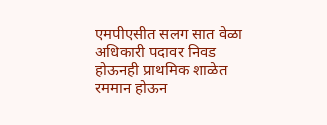एमपीएसीत सलग सात वेळा अधिकारी पदावर निवड होऊनही प्राथमिक शाळेत रममान होऊन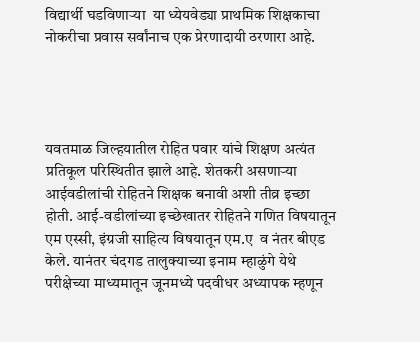विद्यार्थी घडविणाऱ्या  या ध्येयवेड्या प्राथमिक शिक्षकाचा नोकरीचा प्रवास सर्वांनाच एक प्रेरणादायी ठरणारा आहे.




यवतमाळ जिल्हयातील रोहित पवार यांचे शिक्षण अत्यंत प्रतिकूल परिस्थितीत झाले आहे. शेतकरी असणाऱ्या आईवडीलांची रोहितने शिक्षक बनावी अशी तीव्र इच्छा होती. आई-वडीलांच्या इच्छेखातर रोहितने गणित विषयातून एम एस्सी, इंग्रजी साहित्य विषयातून एम.ए  व नंतर बीएड केले. यानंतर चंदगड तालुक्याच्या इनाम म्हाळुंगे येथे परीक्षेच्या माध्यमातून जूनमध्ये पदवीधर अध्यापक म्हणून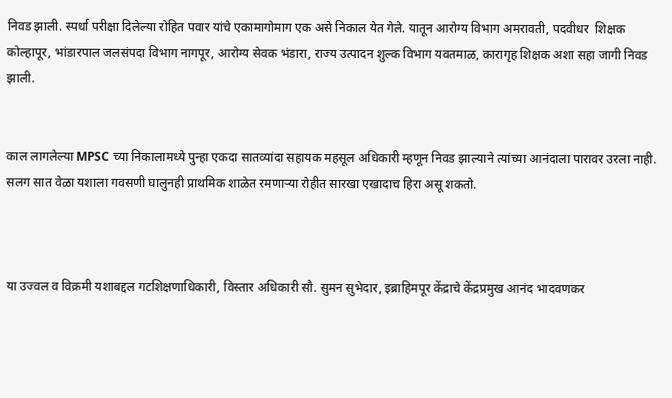निवड झाली. स्पर्धा परीक्षा दिलेल्या रोहित पवार यांचे एकामागोमाग एक असे निकाल येत गेले. यातून आरोग्य विभाग अमरावती, पदवीधर  शिक्षक कोल्हापूर, भांडारपाल जलसंपदा विभाग नागपूर, आरोग्य सेवक भंडारा, राज्य उत्पादन शुल्क विभाग यवतमाळ, कारागृह शिक्षक अशा सहा जागी निवड झाली.


काल लागलेल्या MPSC च्या निकालामध्ये पुन्हा एकदा सातव्यांदा सहायक महसूल अधिकारी म्हणून निवड झाल्याने त्यांच्या आनंदाला पारावर उरला नाही. सलग सात वेळा यशाला गवसणी घालुनही प्राथमिक शाळेत रमणाऱ्या रोहीत सारखा एखादाच हिरा असू शकतो.



या उज्वल व विक्रमी यशाबद्दल गटशिक्षणाधिकारी, विस्तार अधिकारी सौ. सुमन सुभेदार, इब्राहिमपूर केंद्राचे केंद्रप्रमुख आनंद भादवणकर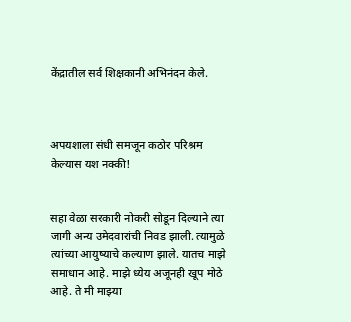केंद्रातील सर्व शिक्षकानी अभिनंदन केले.



अपयशाला संधी समजून कठोर परिश्रम केल्यास यश नक्की!


सहा वेळा सरकारी नोकरी सोडून दिल्याने त्या जागी अन्य उमेदवारांची निवड झाली. त्यामुळे त्यांच्या आयुष्याचे कल्याण झाले. यातच माझे समाधान आहे. माझे ध्येय अजूनही खूप मोठे आहे. ते मी माझ्या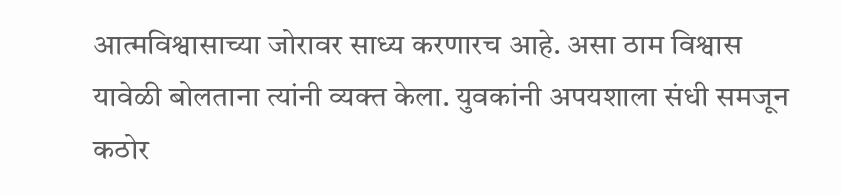आत्मविश्वासाच्या जोरावर साध्य करणारच आहे. असा ठाम विश्वास  यावेळी बोलताना त्यांनी व्यक्त केला. युवकांनी अपयशाला संधी समजून कठोर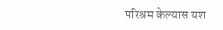परिश्रम केल्यास यश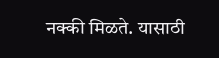नक्की मिळते. यासाठी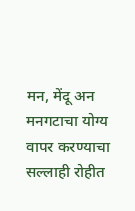मन, मेंदू अन मनगटाचा योग्य वापर करण्याचा सल्लाही रोहीत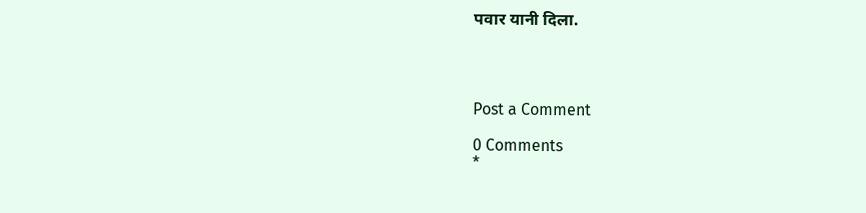पवार यानी दिला.




Post a Comment

0 Comments
*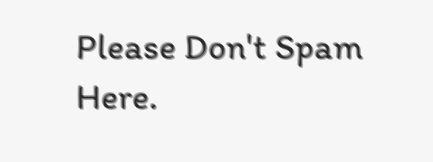Please Don't Spam Here.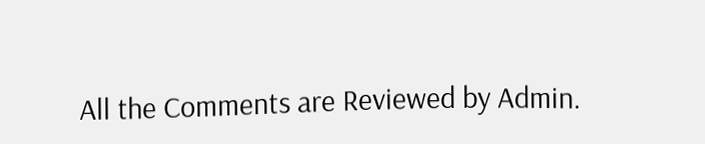All the Comments are Reviewed by Admin.